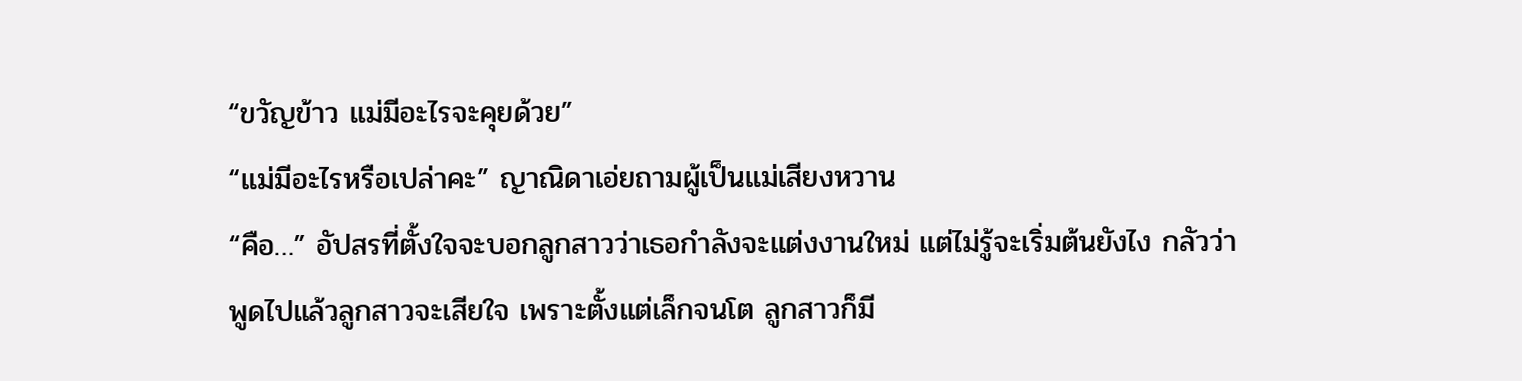“ขวัญข้าว แม่มีอะไรจะคุยด้วย”
“แม่มีอะไรหรือเปล่าคะ” ญาณิดาเอ่ยถามผู้เป็นแม่เสียงหวาน
“คือ…” อัปสรที่ตั้งใจจะบอกลูกสาวว่าเธอกำลังจะแต่งงานใหม่ แต่ไม่รู้จะเริ่มต้นยังไง กลัวว่าพูดไปแล้วลูกสาวจะเสียใจ เพราะตั้งแต่เล็กจนโต ลูกสาวก็มี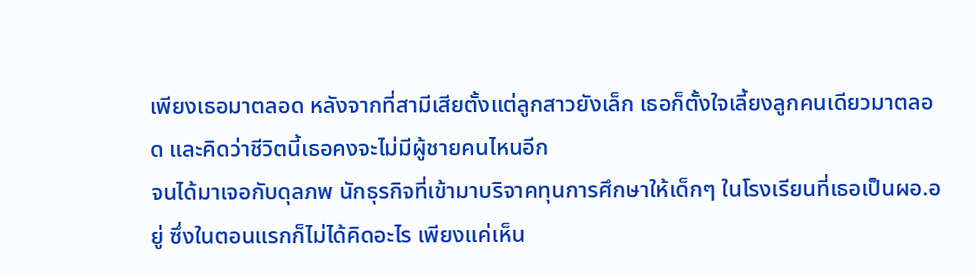เพียงเธอมาตลอด หลังจากที่สามีเสียตั้งแต่ลูกสาวยังเล็ก เธอก็ตั้งใจเลี้ยงลูกคนเดียวมาตลอด และคิดว่าชีวิตนี้เธอคงจะไม่มีผู้ชายคนไหนอีก
จนได้มาเจอกับดุลภพ นักธุรกิจที่เข้ามาบริจาคทุนการศึกษาให้เด็กๆ ในโรงเรียนที่เธอเป็นผอ.อยู่ ซึ่งในตอนแรกก็ไม่ได้คิดอะไร เพียงแค่เห็น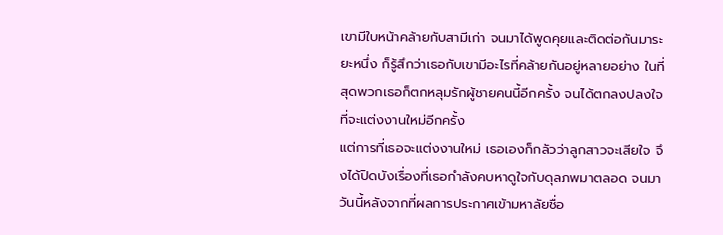เขามีใบหน้าคล้ายกับสามีเก่า จนมาได้พูดคุยและติดต่อกันมาระยะหนึ่ง ก็รู้สึกว่าเธอกับเขามีอะไรที่คล้ายกันอยู่หลายอย่าง ในที่สุดพวกเธอก็ตกหลุมรักผู้ชายคนนี้อีกครั้ง จนได้ตกลงปลงใจที่จะแต่งงานใหม่อีกครั้ง
แต่การที่เธอจะแต่งงานใหม่ เธอเองก็กลัวว่าลูกสาวจะเสียใจ จึงได้ปิดบังเรื่องที่เธอกำลังคบหาดูใจกับดุลภพมาตลอด จนมาวันนี้หลังจากที่ผลการประกาศเข้ามหาลัยชื่อ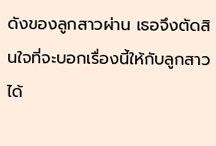ดังของลูกสาวผ่าน เธอจึงตัดสินใจที่จะบอกเรื่องนี้ให้กับลูกสาวได้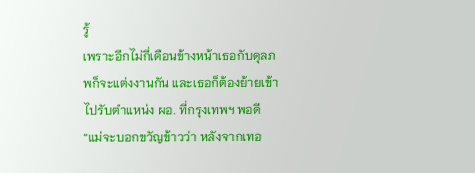รู้
เพราะอีกไม่กี่เดือนข้างหน้าเธอกับดุลภพก็จะแต่งงานกัน และเธอก็ต้องย้ายเข้าไปรับตำแหน่ง ผอ. ที่กรุงเทพฯ พอดี
“แม่จะบอกขวัญข้าวว่า หลังจากเทอ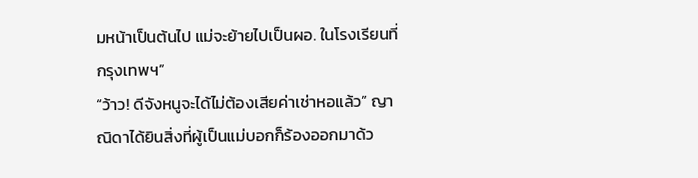มหน้าเป็นต้นไป แม่จะย้ายไปเป็นผอ. ในโรงเรียนที่กรุงเทพฯ”
“ว้าว! ดีจังหนูจะได้ไม่ต้องเสียค่าเช่าหอแล้ว” ญาณิดาได้ยินสิ่งที่ผู้เป็นแม่บอกก็ร้องออกมาด้ว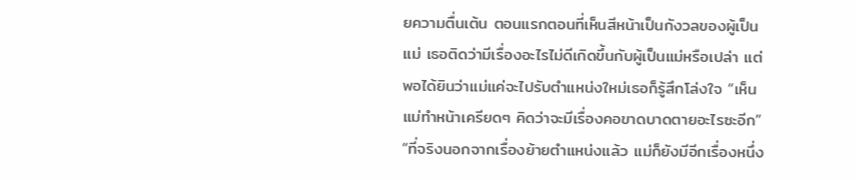ยความตื่นเต้น ตอนแรกตอนที่เห็นสีหน้าเป็นกังวลของผู้เป็นแม่ เธอติดว่ามีเรื่องอะไรไม่ดีเกิดขึ้นกับผู้เป็นแม่หรือเปล่า แต่พอได้ยินว่าแม่แค่จะไปรับตำแหน่งใหม่เธอก็รู้สึกโล่งใจ “เห็นแม่ทำหน้าเครียดๆ คิดว่าจะมีเรื่องคอขาดบาดตายอะไรซะอีก”
“ที่จริงนอกจากเรื่องย้ายตำแหน่งแล้ว แม่ก็ยังมีอีกเรื่องหนึ่ง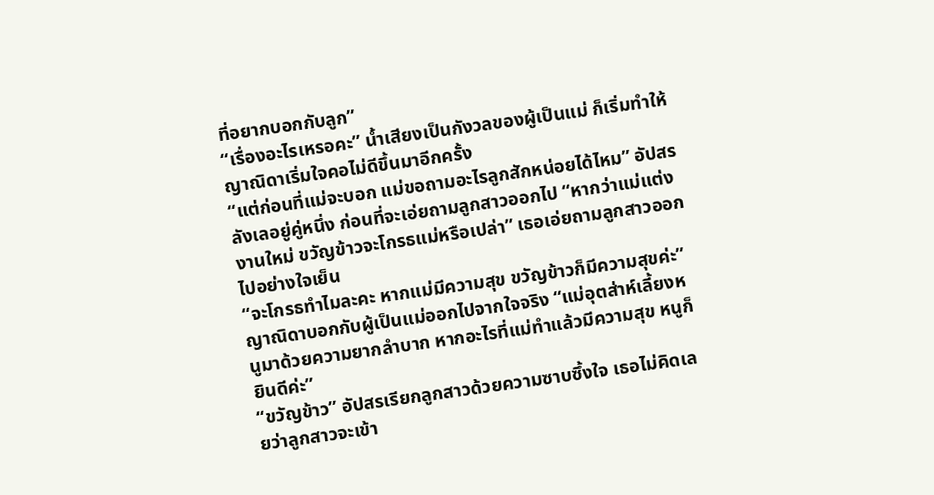ที่อยากบอกกับลูก”
“เรื่องอะไรเหรอคะ” น้ำเสียงเป็นกังวลของผู้เป็นแม่ ก็เริ่มทำให้ญาณิดาเริ่มใจคอไม่ดีขึ้นมาอีกครั้ง
“แต่ก่อนที่แม่จะบอก แม่ขอถามอะไรลูกสักหน่อยได้ไหม” อัปสรลังเลอยู่คู่หนึ่ง ก่อนที่จะเอ่ยถามลูกสาวออกไป “หากว่าแม่แต่งงานใหม่ ขวัญข้าวจะโกรธแม่หรือเปล่า” เธอเอ่ยถามลูกสาวออกไปอย่างใจเย็น
“จะโกรธทำไมละคะ หากแม่มีความสุข ขวัญข้าวก็มีความสุขค่ะ” ญาณิดาบอกกับผู้เป็นแม่ออกไปจากใจจริง “แม่อุตส่าห์เลี้ยงหนูมาด้วยความยากลำบาก หากอะไรที่แม่ทำแล้วมีความสุข หนูก็ยินดีค่ะ”
“ขวัญข้าว” อัปสรเรียกลูกสาวด้วยความซาบซึ้งใจ เธอไม่คิดเลยว่าลูกสาวจะเข้า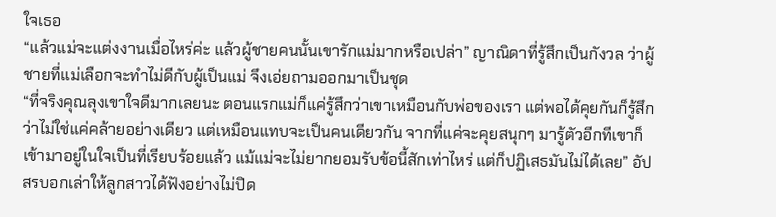ใจเธอ
“แล้วแม่จะแต่งงานเมื่อไหร่ค่ะ แล้วผู้ชายคนนั้นเขารักแม่มากหรือเปล่า” ญาณิดาที่รู้สึกเป็นกังวล ว่าผู้ชายที่แม่เลือกจะทำไม่ดีกับผู้เป็นแม่ จึงเอ่ยถามออกมาเป็นชุด
“ที่จริงคุณลุงเขาใจดีมากเลยนะ ตอนแรกแม่ก็แค่รู้สึกว่าเขาเหมือนกับพ่อของเรา แต่พอได้คุยกันก็รู้สึกว่าไม่ใช่แค่คล้ายอย่างเดียว แต่เหมือนแทบจะเป็นคนเดียวกัน จากที่แค่จะคุยสนุกๆ มารู้ตัวอีกทีเขาก็เข้ามาอยู่ในใจเป็นที่เรียบร้อยแล้ว แม้แม่จะไม่ยากยอมรับข้อนี้สักเท่าไหร่ แต่ก็ปฏิเสธมันไม่ได้เลย” อัปสรบอกเล่าให้ลูกสาวได้ฟังอย่างไม่ปิด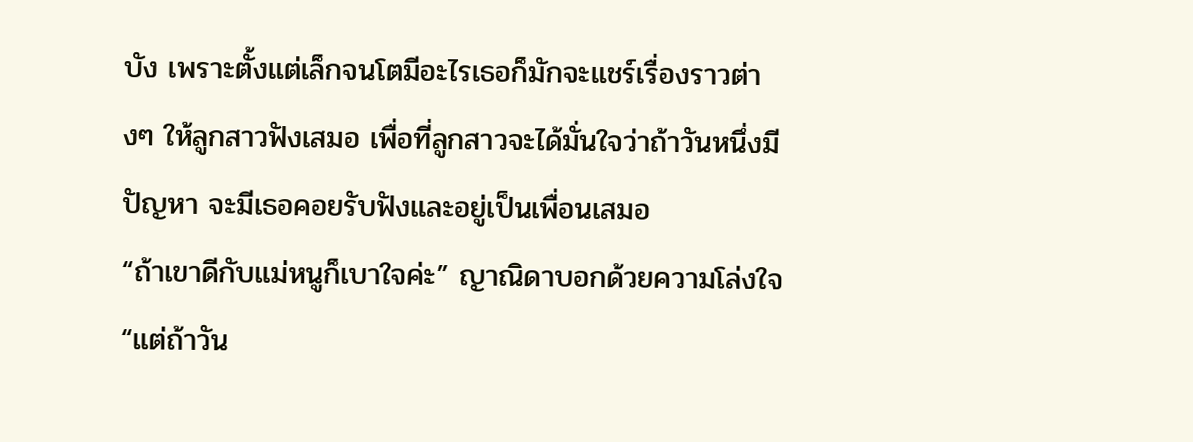บัง เพราะตั้งแต่เล็กจนโตมีอะไรเธอก็มักจะแชร์เรื่องราวต่างๆ ให้ลูกสาวฟังเสมอ เพื่อที่ลูกสาวจะได้มั่นใจว่าถ้าวันหนึ่งมีปัญหา จะมีเธอคอยรับฟังและอยู่เป็นเพื่อนเสมอ
“ถ้าเขาดีกับแม่หนูก็เบาใจค่ะ” ญาณิดาบอกด้วยความโล่งใจ “แต่ถ้าวัน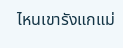ไหนเขารังแกแม่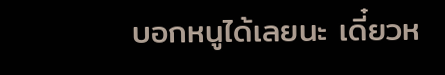บอกหนูได้เลยนะ เดี๋ยวห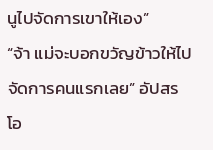นูไปจัดการเขาให้เอง”
“จ้า แม่จะบอกขวัญข้าวให้ไปจัดการคนแรกเลย” อัปสรโอ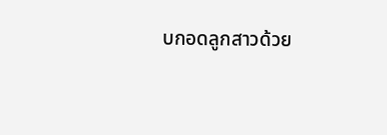บกอดลูกสาวด้วย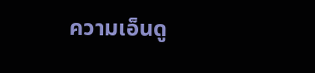ความเอ็นดู